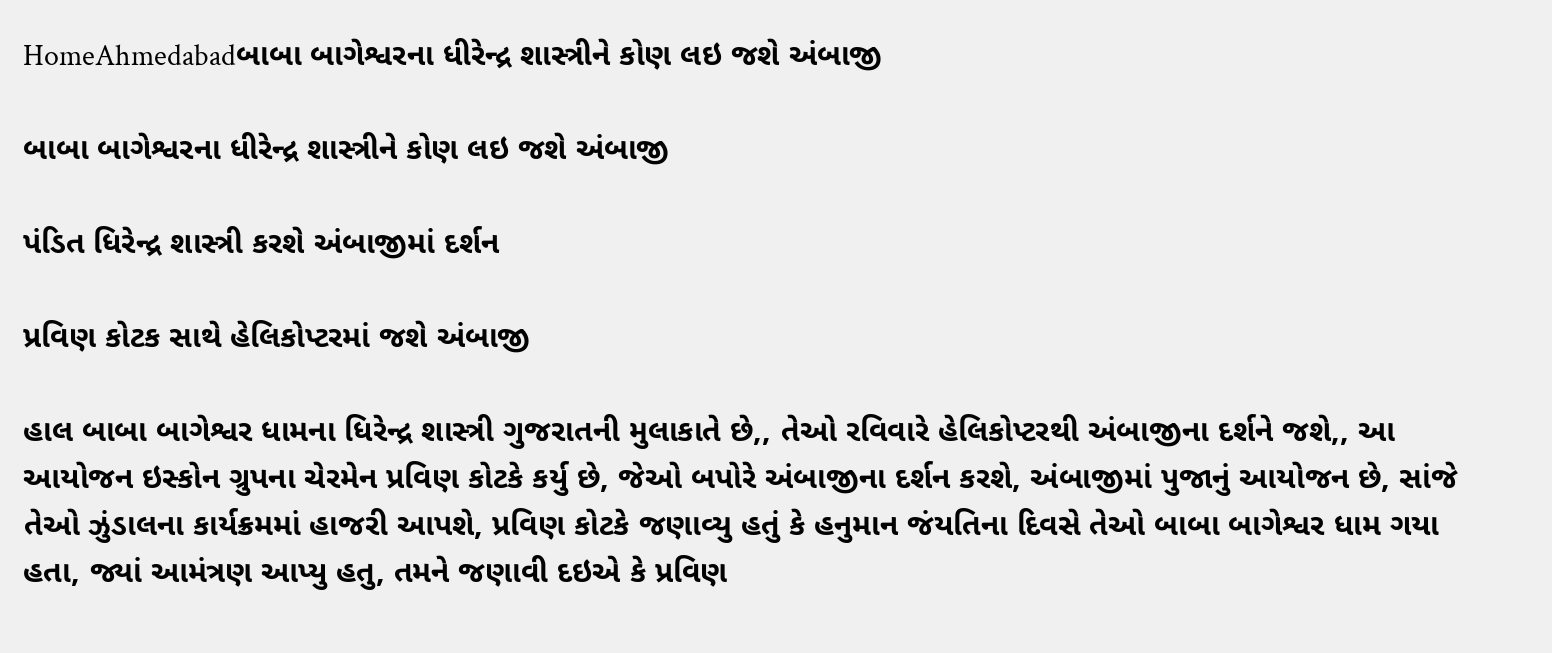HomeAhmedabadબાબા બાગેશ્વરના ધીરેન્દ્ર શાસ્ત્રીને કોણ લઇ જશે અંબાજી

બાબા બાગેશ્વરના ધીરેન્દ્ર શાસ્ત્રીને કોણ લઇ જશે અંબાજી

પંડિત ધિરેન્દ્ર શાસ્ત્રી કરશે અંબાજીમાં દર્શન

પ્રવિણ કોટક સાથે હેલિકોપ્ટરમાં જશે અંબાજી

હાલ બાબા બાગેશ્વર ધામના ધિરેન્દ્ર શાસ્ત્રી ગુજરાતની મુલાકાતે છે,, તેઓ રવિવારે હેલિકોપ્ટરથી અંબાજીના દર્શને જશે,, આ આયોજન ઇસ્કોન ગ્રુપના ચેરમેન પ્રવિણ કોટકે કર્યુ છે, જેઓ બપોરે અંબાજીના દર્શન કરશે, અંબાજીમાં પુજાનું આયોજન છે, સાંજે તેઓ ઝુંડાલના કાર્યક્રમમાં હાજરી આપશે, પ્રવિણ કોટકે જણાવ્યુ હતું કે હનુમાન જંયતિના દિવસે તેઓ બાબા બાગેશ્વર ધામ ગયા હતા, જ્યાં આમંત્રણ આપ્યુ હતુ, તમને જણાવી દઇએ કે પ્રવિણ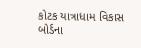કોટક યાત્રાધામ વિકાસ બોર્ડના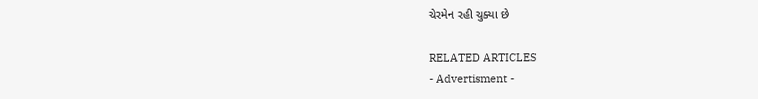ચેરમેન રહી ચુક્યા છે

RELATED ARTICLES
- Advertisment -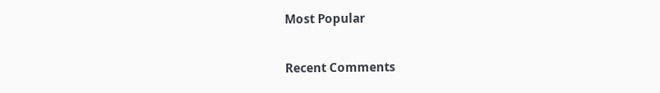Most Popular

Recent Comments